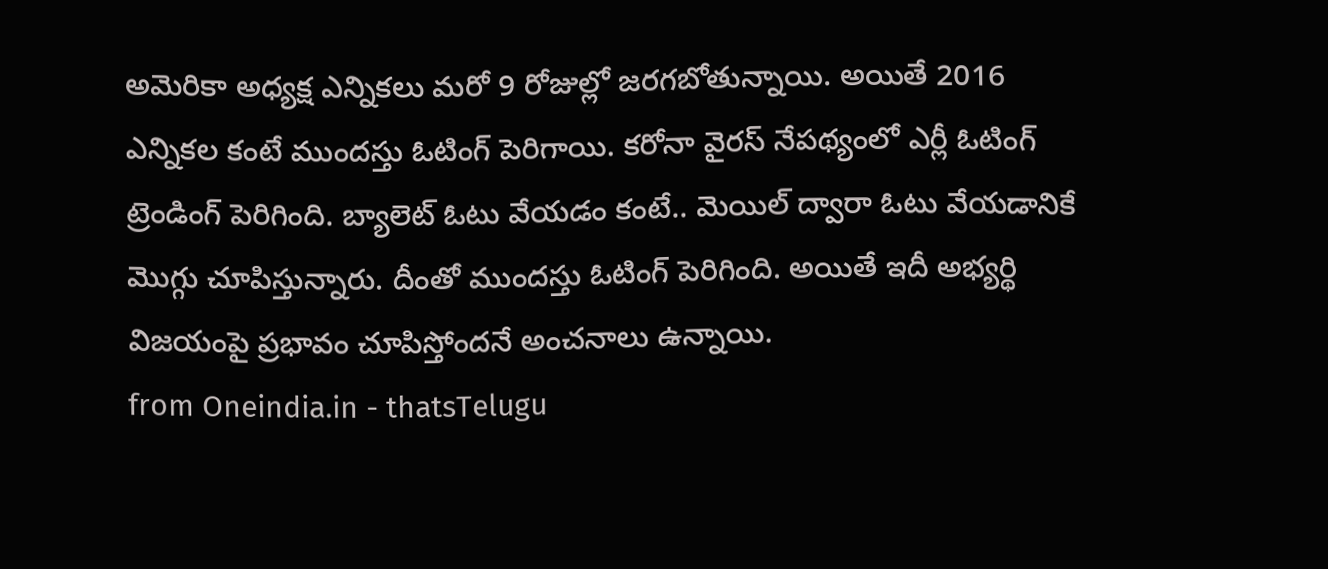అమెరికా అధ్యక్ష ఎన్నికలు మరో 9 రోజుల్లో జరగబోతున్నాయి. అయితే 2016 ఎన్నికల కంటే ముందస్తు ఓటింగ్ పెరిగాయి. కరోనా వైరస్ నేపథ్యంలో ఎర్లీ ఓటింగ్ ట్రెండింగ్ పెరిగింది. బ్యాలెట్ ఓటు వేయడం కంటే.. మెయిల్ ద్వారా ఓటు వేయడానికే మొగ్గు చూపిస్తున్నారు. దీంతో ముందస్తు ఓటింగ్ పెరిగింది. అయితే ఇదీ అభ్యర్థి విజయంపై ప్రభావం చూపిస్తోందనే అంచనాలు ఉన్నాయి.
from Oneindia.in - thatsTelugu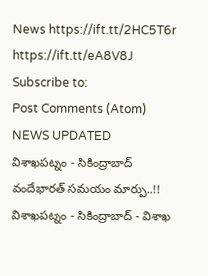News https://ift.tt/2HC5T6r
https://ift.tt/eA8V8J
Subscribe to:
Post Comments (Atom)
NEWS UPDATED
విశాఖపట్నం - సికింద్రాబాద్ వందేభారత్ సమయం మార్పు..!!
విశాఖపట్నం - సికింద్రాబాద్ - విశాఖ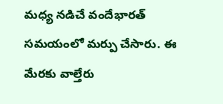మధ్య నడిచే వందేభారత్ సమయంలో మర్పు చేసారు. ఈ మేరకు వాల్తేరు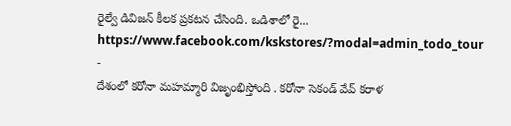రైల్వే డివిజన్ కీలక ప్రకటన చేసింది. ఒడిశాలో రై...
https://www.facebook.com/kskstores/?modal=admin_todo_tour
-
దేశంలో కరోనా మహమ్మారి విజృంభిస్తోంది . కరోనా సెకండ్ వేవ్ కరాళ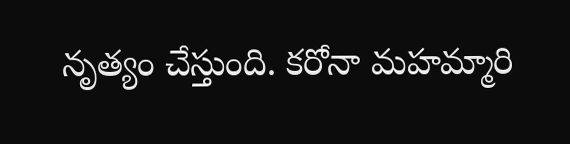నృత్యం చేస్తుంది. కరోనా మహమ్మారి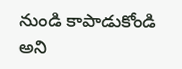నుండి కాపాడుకోండి అని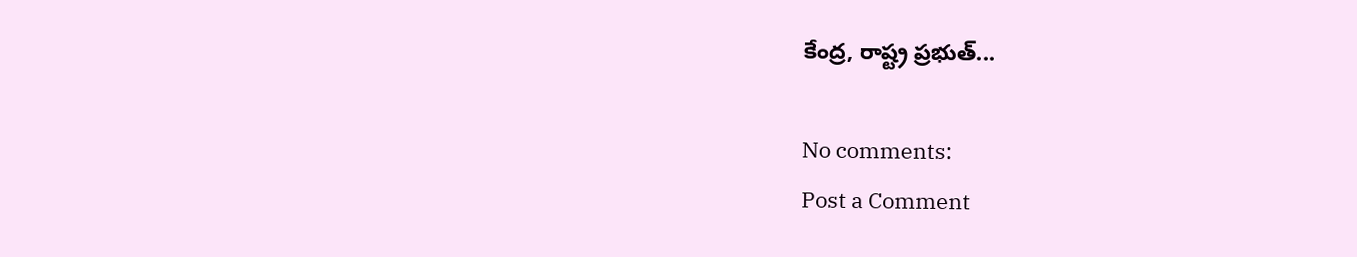కేంద్ర, రాష్ట్ర ప్రభుత్...

No comments:
Post a Comment